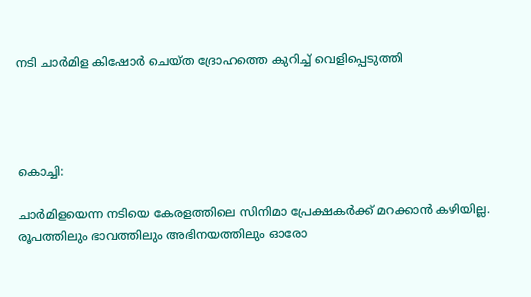നടി ചാർമിള കിഷോർ ചെയ്ത ദ്രോഹത്തെ കുറിച്ച് വെളിപ്പെടുത്തി




കൊച്ചി:

ചാർമിളയെന്ന നടിയെ കേരളത്തിലെ സിനിമാ പ്രേക്ഷകർക്ക് മറക്കാൻ കഴിയില്ല. രൂപത്തിലും ഭാവത്തിലും അഭിനയത്തിലും ഓരോ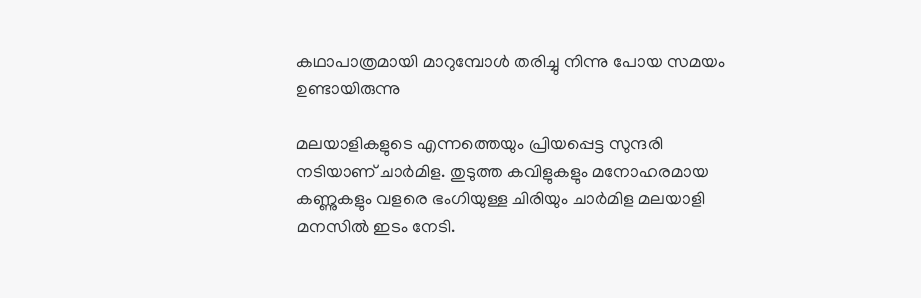കഥാപാത്രമായി മാറുമ്പോൾ തരിച്ചു നിന്നു പോയ സമയം ഉണ്ടായിരുന്നു

മലയാളികളുടെ എന്നത്തെയും പ്രിയപ്പെട്ട സുന്ദരി നടിയാണ് ചാര്‍മിള. തുടുത്ത കവിളുകളും മനോഹരമായ കണ്ണുകളും വളരെ ഭംഗിയുള്ള ചിരിയും ചാര്‍മിള മലയാളി മനസില്‍ ഇടം നേടി.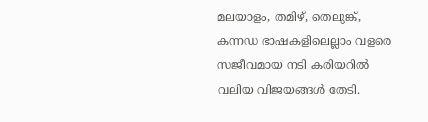മലയാളം, തമിഴ്, തെലുങ്ക്, കന്നഡ ഭാഷകളിലെല്ലാം വളരെ സജീവമായ നടി കരിയറില്‍ വലിയ വിജയങ്ങള്‍ തേടി.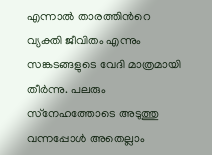എന്നാല്‍ താരത്തിന്‍റെ വ്യക്തി ജീവിതം എന്നും സങ്കടങ്ങളുടെ വേദി മാത്രമായി തീര്‍ന്നു. പലരും സ്‌നേഹത്തോടെ അടുത്തു വന്നപ്പോള്‍ അതെല്ലാം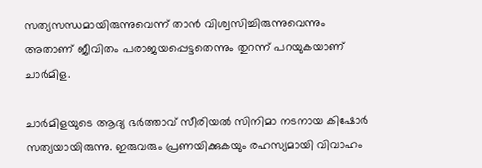സത്യസന്ധമായിരുന്നുവെന്ന് താന്‍ വിശ്വസിച്ചിരുന്നുവെന്നും അതാണ് ജീവിതം പരാജയപ്പെട്ടതെന്നും തുറന്ന് പറയുകയാണ് ചാര്‍മിള.

ചാര്‍മിളയുടെ ആദ്യ ഭര്‍ത്താവ്‌ സീരിയല്‍ സിനിമാ നടനായ കിഷോര്‍ സത്യയായിരുന്നു. ഇരുവരും പ്രണയിക്കുകയും രഹസ്യമായി വിവാഹം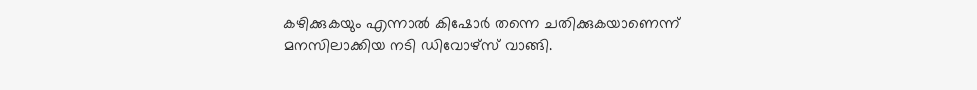കഴിക്കുകയും എന്നാല്‍ കിഷോര്‍ തന്നെ ചതിക്കുകയാണെന്ന് മനസിലാക്കിയ നടി ഡിവോഴ്‌സ് വാങ്ങി.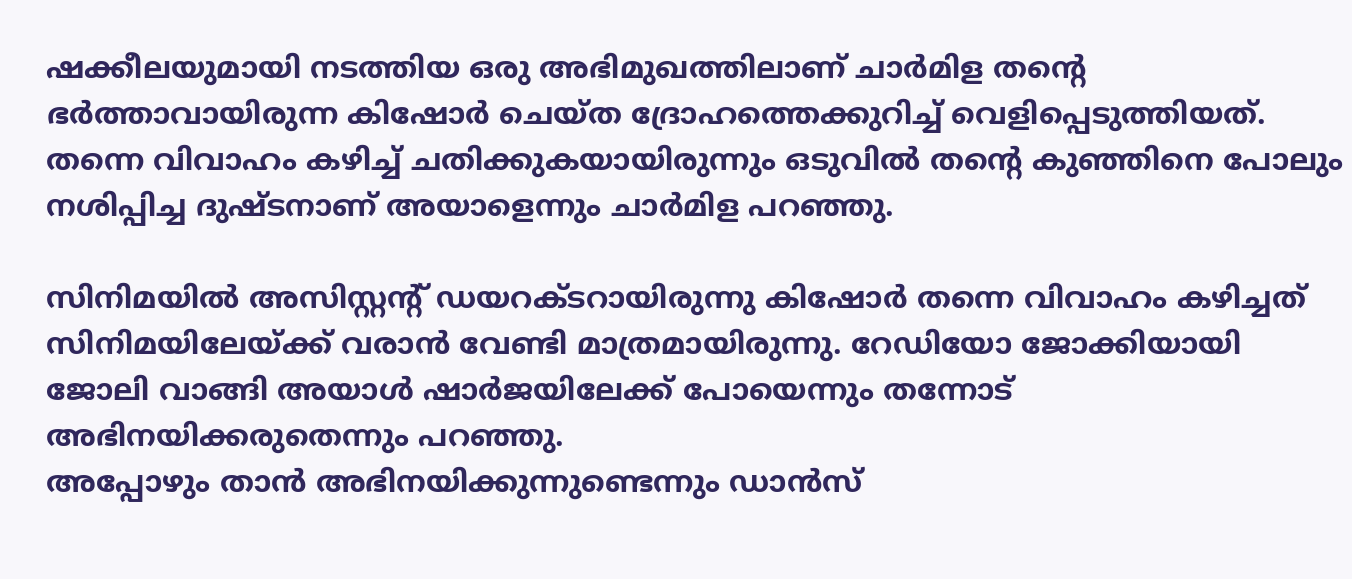ഷക്കീലയുമായി നടത്തിയ ഒരു അഭിമുഖത്തിലാണ് ചാര്‍മിള തന്റെ ഭര്‍ത്താവായിരുന്ന കിഷോര്‍ ചെയ്ത ദ്രോഹത്തെക്കുറിച്ച്‌ വെളിപ്പെടുത്തിയത്. തന്നെ വിവാഹം കഴിച്ച്‌ ചതിക്കുകയായിരുന്നും ഒടുവില്‍ തന്റെ കുഞ്ഞിനെ പോലും നശിപ്പിച്ച ദുഷ്ടനാണ് അയാളെന്നും ചാര്‍മിള പറഞ്ഞു.

സിനിമയില്‍ അസിസ്റ്റന്റ് ഡയറക്ടറായിരുന്നു കിഷോര്‍ തന്നെ വിവാഹം കഴിച്ചത് സിനിമയിലേയ്‌ക്ക് വരാന്‍ വേണ്ടി മാത്രമായിരുന്നു. റേഡിയോ ജോക്കിയായി ജോലി വാങ്ങി അയാള്‍ ഷാര്‍ജയിലേക്ക് പോയെന്നും തന്നോട് അഭിനയിക്കരുതെന്നും പറഞ്ഞു.
അപ്പോഴും താന്‍ അഭിനയിക്കുന്നുണ്ടെന്നും ഡാന്‍സ്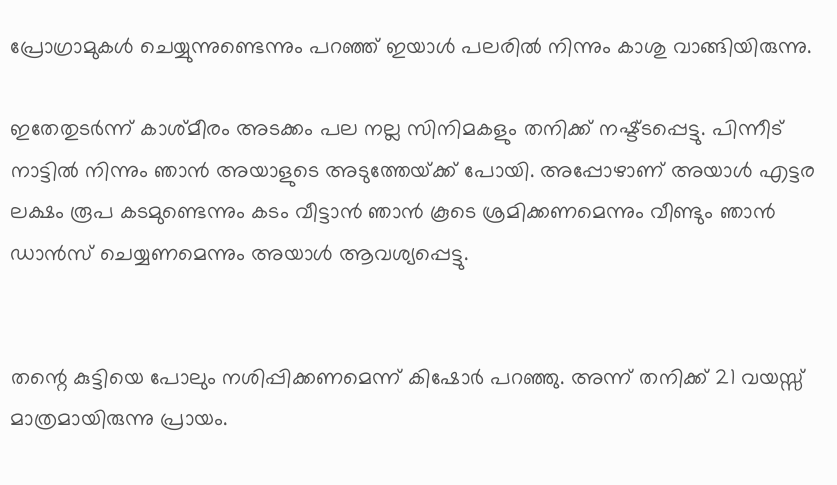പ്രോഗ്രാമുകള്‍ ചെയ്യുന്നുണ്ടെന്നും പറഞ്ഞ് ഇയാള്‍ പലരില്‍ നിന്നും കാശു വാങ്ങിയിരുന്നു.

ഇതേതുടര്‍ന്ന് കാശ്മീരം അടക്കം പല നല്ല സിനിമകളും തനിക്ക് നഷ്ട്ടപ്പെട്ടു. പിന്നീട് നാട്ടില്‍ നിന്നും ഞാന്‍ അയാളുടെ അടുത്തേയ്‌ക്ക് പോയി. അപ്പോഴാണ് അയാള്‍ എട്ടര ലക്ഷം രൂപ കടമുണ്ടെന്നും കടം വീട്ടാന്‍ ഞാന്‍ കൂടെ ശ്രമിക്കണമെന്നും വീണ്ടും ഞാന്‍ ഡാന്‍സ് ചെയ്യണമെന്നും അയാള്‍ ആവശ്യപ്പെട്ടു.


തന്റെ കുട്ടിയെ പോലും നശിപ്പിക്കണമെന്ന് കിഷോര്‍ പറഞ്ഞു. അന്ന് തനിക്ക് 21 വയസ്സ് മാത്രമായിരുന്നു പ്രായം.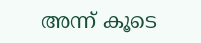അന്ന് കൂടെ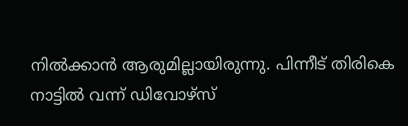നില്‍ക്കാന്‍ ആരുമില്ലായിരുന്നു. പിന്നീട് തിരികെ നാട്ടില്‍ വന്ന് ഡിവോഴ്‌സ്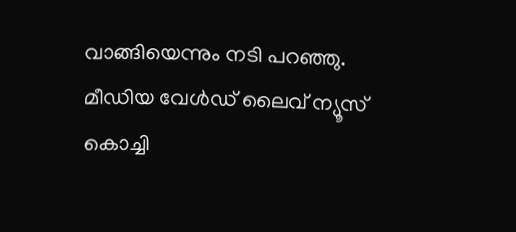വാങ്ങിയെന്നും നടി പറഞ്ഞു.
മീഡിയ വേൾഡ് ലൈവ് ന്യൂസ് കൊച്ചി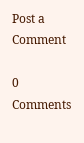Post a Comment

0 Comments